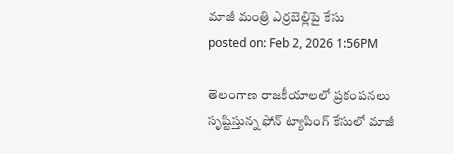మాజీ మంత్రి ఎర్రబెల్లిపై కేసు
posted on: Feb 2, 2026 1:56PM

తెలంగాణ రాజకీయాలలో ప్రకంపనలు సృష్టిస్తున్న ఫోన్ ట్యాపింగ్ కేసులో మాజీ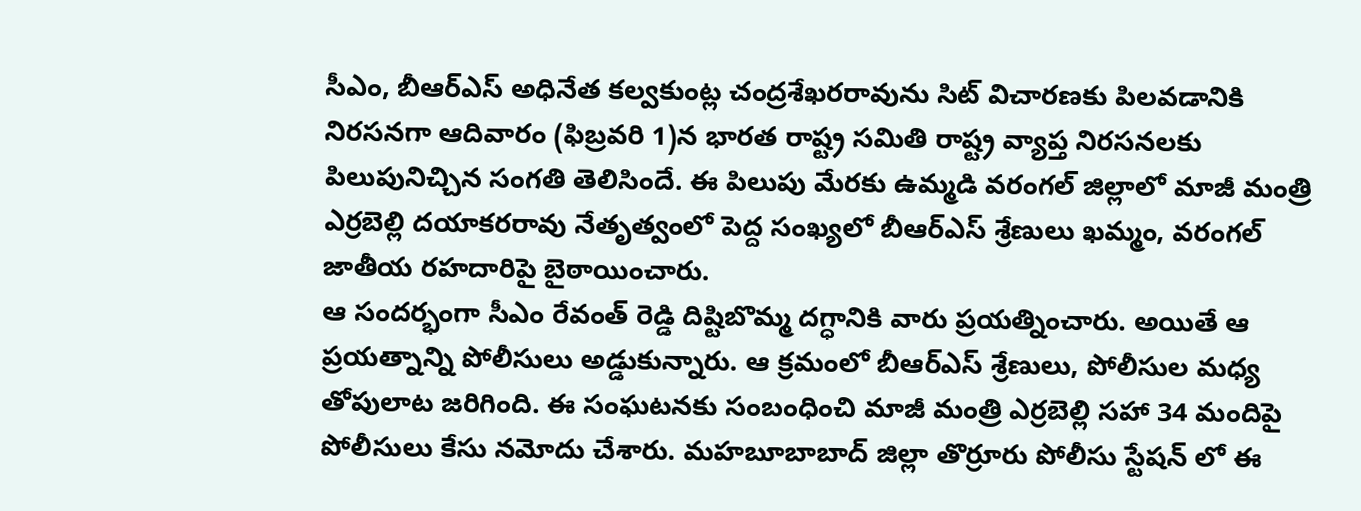సీఎం, బీఆర్ఎస్ అధినేత కల్వకుంట్ల చంద్రశేఖరరావును సిట్ విచారణకు పిలవడానికి నిరసనగా ఆదివారం (ఫిబ్రవరి 1)న భారత రాష్ట్ర సమితి రాష్ట్ర వ్యాప్త నిరసనలకు పిలుపునిచ్చిన సంగతి తెలిసిందే. ఈ పిలుపు మేరకు ఉమ్మడి వరంగల్ జిల్లాలో మాజీ మంత్రి ఎర్రబెల్లి దయాకరరావు నేతృత్వంలో పెద్ద సంఖ్యలో బీఆర్ఎస్ శ్రేణులు ఖమ్మం, వరంగల్ జాతీయ రహదారిపై బైఠాయించారు.
ఆ సందర్భంగా సీఎం రేవంత్ రెడ్డి దిష్టిబొమ్మ దగ్ధానికి వారు ప్రయత్నించారు. అయితే ఆ ప్రయత్నాన్ని పోలీసులు అడ్డుకున్నారు. ఆ క్రమంలో బీఆర్ఎస్ శ్రేణులు, పోలీసుల మధ్య తోపులాట జరిగింది. ఈ సంఘటనకు సంబంధించి మాజీ మంత్రి ఎర్రబెల్లి సహా 34 మందిపై పోలీసులు కేసు నమోదు చేశారు. మహబూబాబాద్ జిల్లా తొర్రూరు పోలీసు స్టేషన్ లో ఈ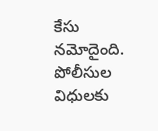కేసు నమోదైంది. పోలీసుల విధులకు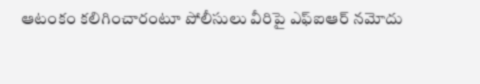ఆటంకం కలిగించారంటూ పోలీసులు వీరిపై ఎఫ్ఐఆర్ నమోదు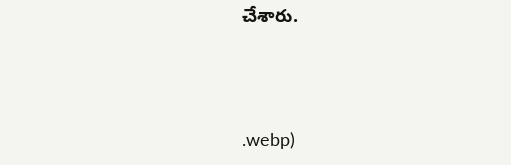చేశారు.



.webp)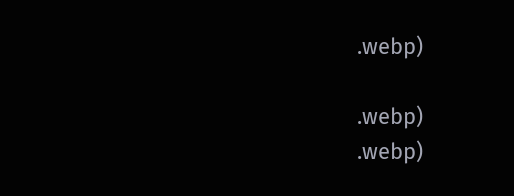.webp)

.webp)
.webp)